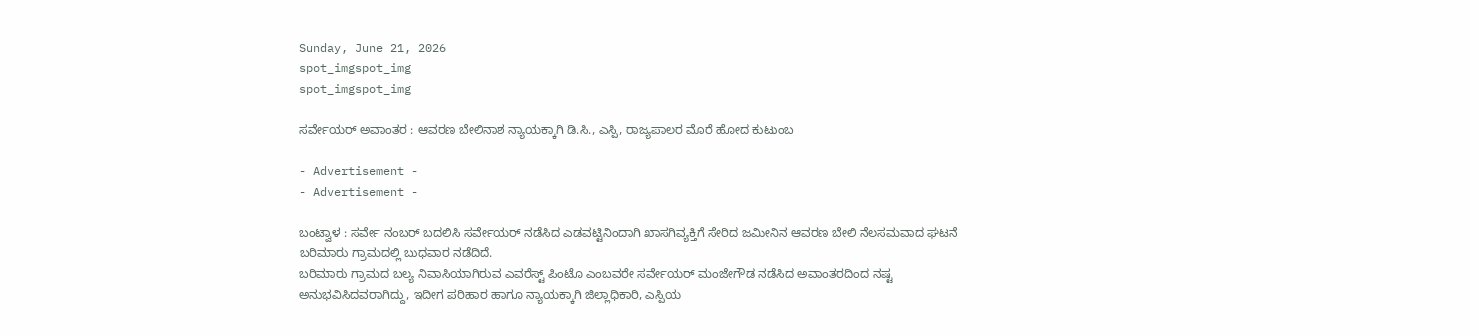Sunday, June 21, 2026
spot_imgspot_img
spot_imgspot_img

ಸರ್ವೇಯರ್ ಅವಾಂತರ : ಆವರಣ ಬೇಲಿನಾಶ ನ್ಯಾಯಕ್ಕಾಗಿ ಡಿ.ಸಿ., ಎಸ್ಪಿ, ರಾಜ್ಯಪಾಲರ ಮೊರೆ ಹೋದ ಕುಟುಂಬ

- Advertisement -
- Advertisement -

ಬಂಟ್ವಾಳ : ಸರ್ವೇ ನಂಬರ್ ಬದಲಿಸಿ ಸರ್ವೇಯರ್ ನಡೆಸಿದ ಎಡವಟ್ಟಿನಿಂದಾಗಿ ಖಾಸಗಿವ್ಯಕ್ತಿಗೆ ಸೇರಿದ ಜಮೀನಿನ ಆವರಣ ಬೇಲಿ ನೆಲಸಮವಾದ ಘಟನೆ ಬರಿಮಾರು ಗ್ರಾಮದಲ್ಲಿ ಬುಧವಾರ ನಡೆದಿದೆ.
ಬರಿಮಾರು ಗ್ರಾಮದ ಬಲ್ಯ ನಿವಾಸಿಯಾಗಿರುವ ಎವರೆಸ್ಟ್ ಪಿಂಟೊ ಎಂಬವರೇ ಸರ್ವೇಯರ್ ಮಂಜೇಗೌಡ ನಡೆಸಿದ ಅವಾಂತರದಿಂದ ನಷ್ಟ ಅನುಭವಿಸಿದವರಾಗಿದ್ದು, ಇದೀಗ ಪರಿಹಾರ ಹಾಗೂ ನ್ಯಾಯಕ್ಕಾಗಿ ಜಿಲ್ಲಾಧಿಕಾರಿ, ಎಸ್ಪಿಯ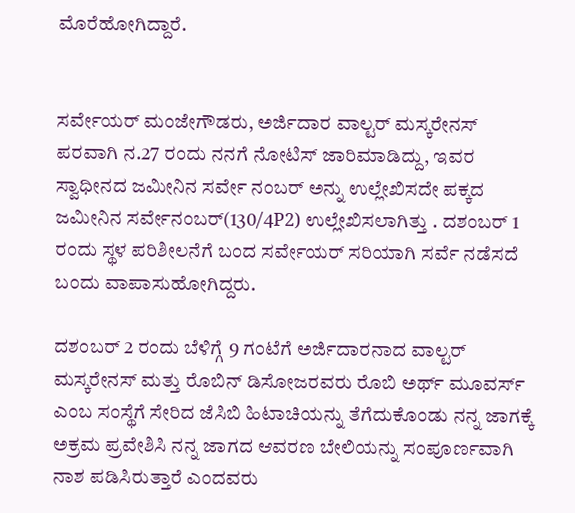ಮೊರೆಹೋಗಿದ್ದಾರೆ.


ಸರ್ವೇಯರ್ ಮಂಜೇಗೌಡರು, ಅರ್ಜಿದಾರ ವಾಲ್ಟರ್ ಮಸ್ಕರೇನಸ್ ಪರವಾಗಿ ನ.27 ರಂದು ನನಗೆ ನೋಟಿಸ್ ಜಾರಿಮಾಡಿದ್ದು, ಇವರ ಸ್ವಾಧೀನದ ಜಮೀನಿನ ಸರ್ವೇ ನಂಬರ್ ಅನ್ನು ಉಲ್ಲೇಖಿಸದೇ ಪಕ್ಕದ ಜಮೀನಿನ ಸರ್ವೇನಂಬರ್(130/4P2) ಉಲ್ಲೇಖಿಸಲಾಗಿತ್ತು . ದಶಂಬರ್ 1 ರಂದು ಸ್ಥಳ ಪರಿಶೀಲನೆಗೆ ಬಂದ ಸರ್ವೇಯರ್ ಸರಿಯಾಗಿ ಸರ್ವೆ ನಡೆಸದೆ ಬಂದು ವಾಪಾಸುಹೋಗಿದ್ದರು.

ದಶಂಬರ್ 2 ರಂದು ಬೆಳಿಗ್ಗೆ 9 ಗಂಟೆಗೆ ಅರ್ಜಿದಾರನಾದ ವಾಲ್ಟರ್ ಮಸ್ಕರೇನಸ್ ಮತ್ತು ರೊಬಿನ್ ಡಿಸೋಜರವರು ರೊಬಿ ಅರ್ಥ್ ಮೂವರ್ಸ್ ಎಂಬ ಸಂಸ್ಥೆಗೆ ಸೇರಿದ ಜೆಸಿಬಿ ಹಿಟಾಚಿಯನ್ನು ತೆಗೆದುಕೊಂಡು ನನ್ನ ಜಾಗಕ್ಕೆ ಅಕ್ರಮ ಪ್ರವೇಶಿಸಿ ನನ್ನ ಜಾಗದ ಆವರಣ ಬೇಲಿಯನ್ನು ಸಂಪೂರ್ಣವಾಗಿ ನಾಶ ಪಡಿಸಿರುತ್ತಾರೆ ಎಂದವರು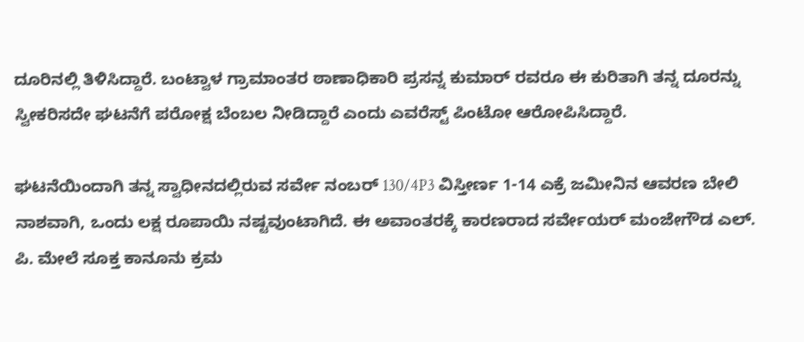ದೂರಿನಲ್ಲಿ ತಿಳಿಸಿದ್ದಾರೆ. ಬಂಟ್ವಾಳ ಗ್ರಾಮಾಂತರ ಠಾಣಾಧಿಕಾರಿ ಪ್ರಸನ್ನ ಕುಮಾರ್ ರವರೂ ಈ ಕುರಿತಾಗಿ ತನ್ನ ದೂರನ್ನು ಸ್ವೀಕರಿಸದೇ ಘಟನೆಗೆ ಪರೋಕ್ಷ ಬೆಂಬಲ‌ ನೀಡಿದ್ದಾರೆ ಎಂದು ಎವರೆಸ್ಟ್ ಪಿಂಟೋ ಆರೋಪಿಸಿದ್ದಾರೆ.

ಘಟನೆಯಿಂದಾಗಿ ತನ್ನ ಸ್ವಾಧೀನದಲ್ಲಿರುವ ಸರ್ವೇ ನಂಬರ್ 130/4P3 ವಿಸ್ತೀರ್ಣ 1-14 ಎಕ್ರೆ ಜಮೀನಿನ ಆವರಣ ಬೇಲಿ ನಾಶವಾಗಿ, ಒಂದು ಲಕ್ಷ ರೂಪಾಯಿ ನಷ್ಟವುಂಟಾಗಿದೆ. ಈ ಅವಾಂತರಕ್ಕೆ ಕಾರಣರಾದ ಸರ್ವೇಯರ್ ಮಂಜೇಗೌಡ ಎಲ್. ಪಿ. ಮೇಲೆ ಸೂಕ್ತ ಕಾನೂನು ಕ್ರಮ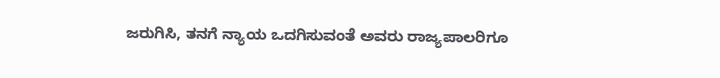ಜರುಗಿಸಿ, ತನಗೆ ನ್ಯಾಯ ಒದಗಿಸುವಂತೆ ಅವರು ರಾಜ್ಯಪಾಲರಿಗೂ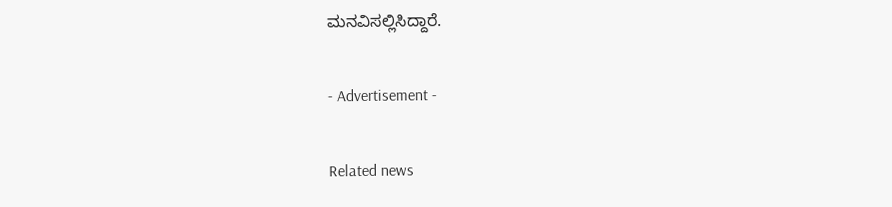ಮನವಿಸಲ್ಲಿಸಿದ್ದಾರೆ.

- Advertisement -

Related news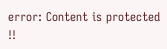error: Content is protected !!